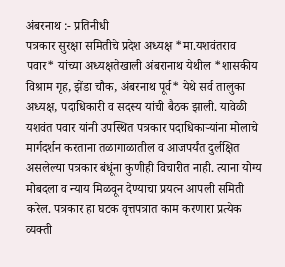अंबरनाथ :- प्रतिनीधी
पत्रकार सुरक्षा समितीचे प्रदेश अध्यक्ष *मा.यशवंतराव पवार* यांच्या अध्यक्षतेखाली अंबरानाथ येथील *शासकीय विश्राम गृह, झेंडा चौक, अंबरनाथ पूर्व* येथे सर्व तालुका अध्यक्ष, पदाधिकारी व सदस्य यांची बैठक झाली. यावेळी यशवंत पवार यांनी उपस्थित पत्रकार पदाधिकाऱ्यांना मोलाचे मार्गदर्शन करताना तळागाळातील व आजपर्यंत दुर्लक्षित असलेल्या पत्रकार बंधूंना कुणीही विचारीत नाही. त्याना योग्य मोबदला व न्याय मिळवून देण्याचा प्रयत्न आपली समिती करेल. पत्रकार हा घटक वृत्तपत्रात काम करणारा प्रत्येक व्यक्ती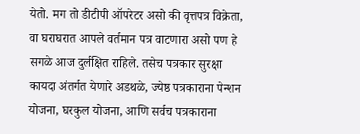येतो. मग तो डीटीपी ऑपरेटर असो की वृत्तपत्र विक्रेता, वा घराघरात आपले वर्तमान पत्र वाटणारा असो पण हे सगळे आज दुर्लक्षित राहिले. तसेच पत्रकार सुरक्षा कायदा अंतर्गत येणारे अडथळे, ज्येष्ठ पत्रकाराना पेन्शन योजना, घरकुल योजना, आणि सर्वच पत्रकाराना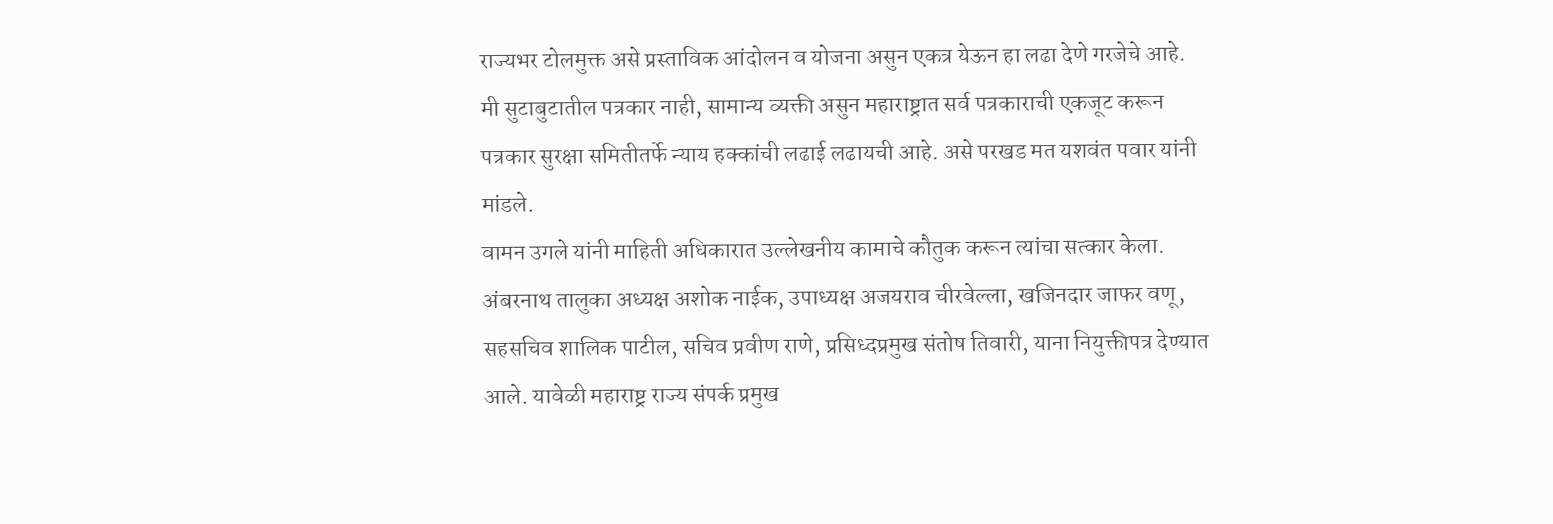राज्यभर टोलमुक्त असे प्रस्ताविक आंदोलन व योजना असुन एकत्र येऊन हा लढा देणे गरजेचे आहे. मी सुटाबुटातील पत्रकार नाही, सामान्य व्यक्ती असुन महाराष्ट्रात सर्व पत्रकाराची एकजूट करून पत्रकार सुरक्षा समितीतर्फे न्याय हक्कांची लढाई लढायची आहे. असे परखड मत यशवंत पवार यांनी मांडले.
वामन उगले यांनी माहिती अधिकारात उल्लेखनीय कामाचे कौतुक करून त्यांचा सत्कार केला. अंबरनाथ तालुका अध्यक्ष अशोक नाईक, उपाध्यक्ष अजयराव चीरवेल्ला, खजिनदार जाफर वणू, सहसचिव शालिक पाटील, सचिव प्रवीण राणे, प्रसिध्दप्रमुख संतोष तिवारी, याना नियुक्तीपत्र देण्यात आले. यावेळी महाराष्ट्र राज्य संपर्क प्रमुख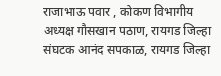राजाभाऊ पवार , कोकण विभागीय अध्यक्ष गौसखान पठाण, रायगड जिल्हा संघटक आनंद सपकाळ, रायगड जिल्हा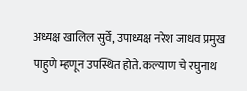अध्यक्ष खालिल सुर्वे, उपाध्यक्ष नरेश जाधव प्रमुख पाहुणे म्हणून उपस्थित होते. कल्याण चे रघुनाथ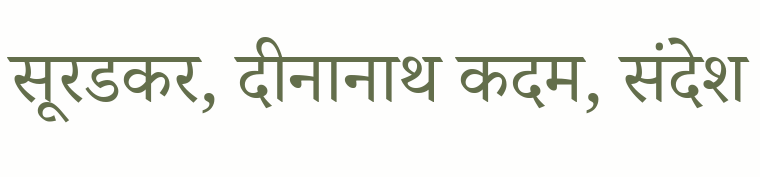सूरडकर, दीनानाथ कदम, संदेश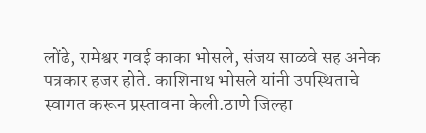लोंढे, रामेश्वर गवई काका भोसले, संजय साळवे सह अनेक पत्रकार हजर होते. काशिनाथ भोसले यांनी उपस्थिताचे स्वागत करून प्रस्तावना केली.ठाणे जिल्हा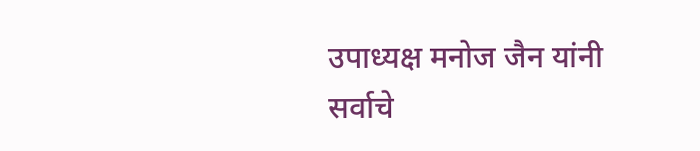उपाध्यक्ष मनोज जैन यांनी सर्वाचे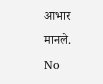आभार मानले.
No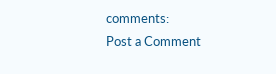comments:
Post a Comment